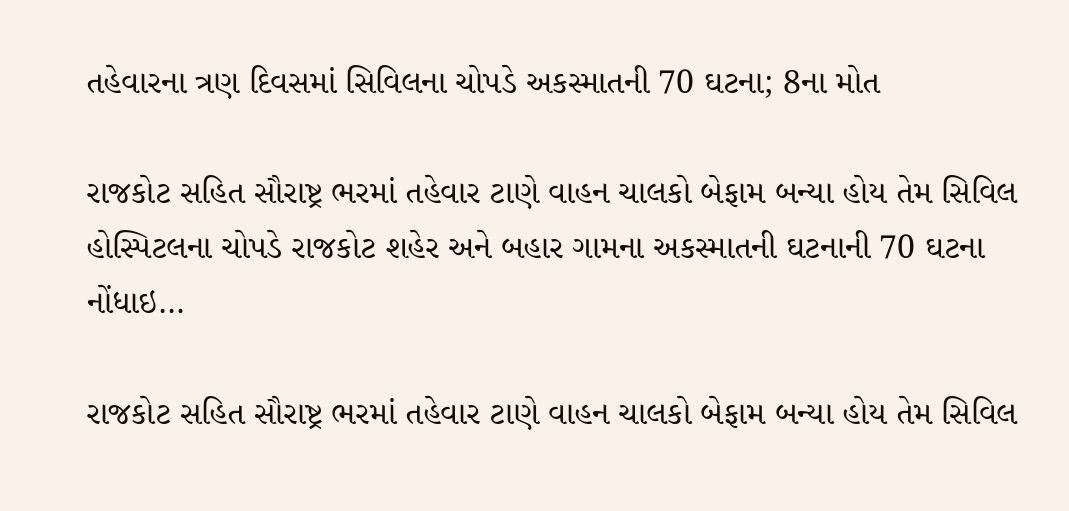તહેવારના ત્રણ દિવસમાં સિવિલના ચોપડે અકસ્માતની 70 ઘટના; 8ના મોત

રાજકોટ સહિત સૌરાષ્ટ્ર ભરમાં તહેવાર ટાણે વાહન ચાલકો બેફામ બન્યા હોય તેમ સિવિલ હોસ્પિટલના ચોપડે રાજકોટ શહેર અને બહાર ગામના અકસ્માતની ઘટનાની 70 ઘટના નોંધાઇ…

રાજકોટ સહિત સૌરાષ્ટ્ર ભરમાં તહેવાર ટાણે વાહન ચાલકો બેફામ બન્યા હોય તેમ સિવિલ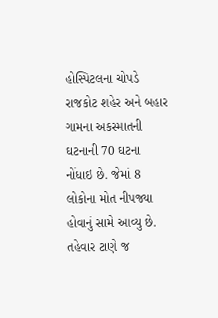હોસ્પિટલના ચોપડે રાજકોટ શહેર અને બહાર ગામના અકસ્માતની ઘટનાની 70 ઘટના નોંધાઇ છે. જેમાં 8 લોકોના મોત નીપજ્યા હોવાનું સામે આવ્યુ છે. તહેવાર ટાણે જ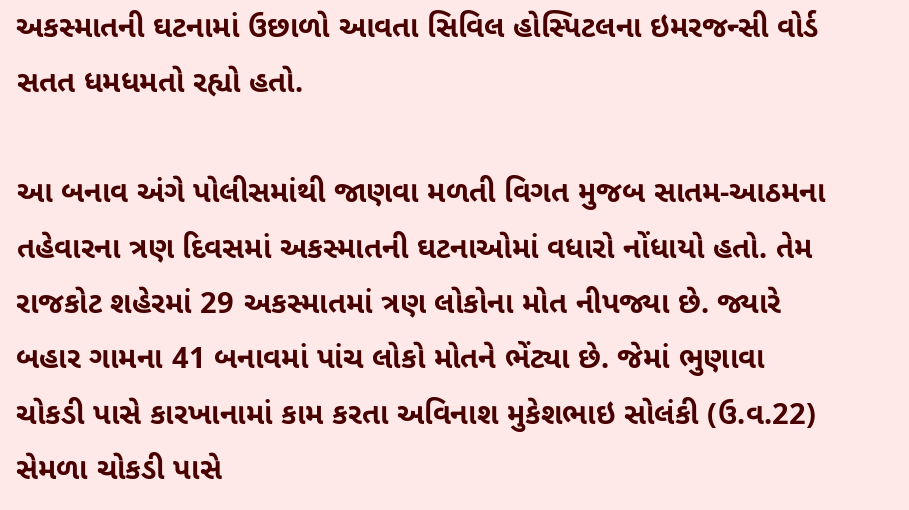અકસ્માતની ઘટનામાં ઉછાળો આવતા સિવિલ હોસ્પિટલના ઇમરજન્સી વોર્ડ સતત ધમધમતો રહ્યો હતો.

આ બનાવ અંગે પોલીસમાંથી જાણવા મળતી વિગત મુજબ સાતમ-આઠમના તહેવારના ત્રણ દિવસમાં અકસ્માતની ઘટનાઓમાં વધારો નોંધાયો હતો. તેમ રાજકોટ શહેરમાં 29 અકસ્માતમાં ત્રણ લોકોના મોત નીપજ્યા છે. જ્યારે બહાર ગામના 41 બનાવમાં પાંચ લોકો મોતને ભેંટ્યા છે. જેમાં ભુણાવા ચોકડી પાસે કારખાનામાં કામ કરતા અવિનાશ મુકેશભાઇ સોલંકી (ઉ.વ.22) સેમળા ચોકડી પાસે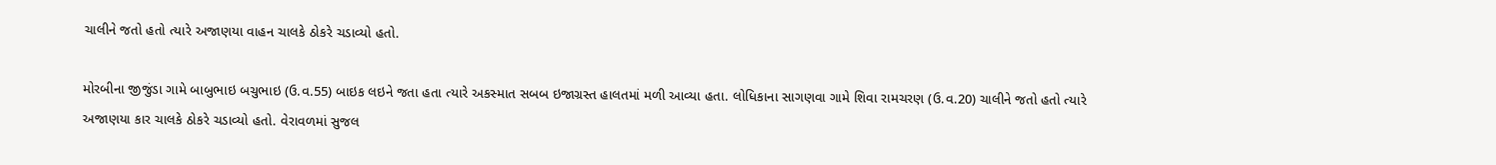ચાલીને જતો હતો ત્યારે અજાણયા વાહન ચાલકે ઠોકરે ચડાવ્યો હતો.

મોરબીના જીજુંડા ગામે બાબુભાઇ બચુભાઇ (ઉ.વ.55) બાઇક લઇને જતા હતા ત્યારે અકસ્માત સબબ ઇજાગ્રસ્ત હાલતમાં મળી આવ્યા હતા. લોધિકાના સાગણવા ગામે શિવા રામચરણ (ઉ.વ.20) ચાલીને જતો હતો ત્યારે અજાણયા કાર ચાલકે ઠોકરે ચડાવ્યો હતો. વેરાવળમાં સુજલ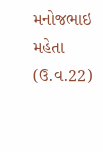મનોજભાઇ મહેતા (ઉ.વ.22)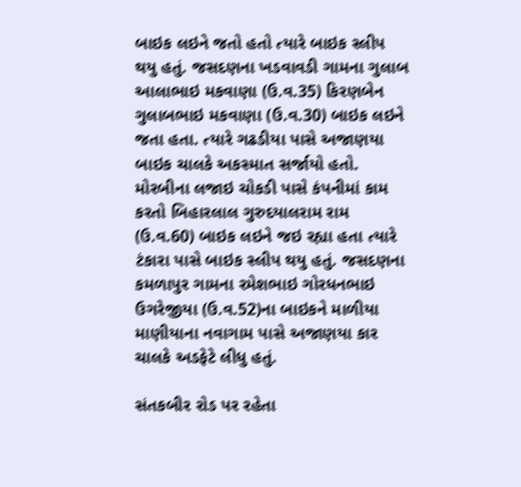બાઇક લઇને જતો હતો ત્યારે બાઇક સ્લીપ થયુ હતું. જસદણના ખડવાવડી ગામના ગુલાબ આલાભાઇ મકવાણા (ઉ.વ.35) કિરણબેન ગુલાબભાઇ મકવાણા (ઉ.વ.30) બાઇક લઇને જતા હતા. ત્યારે ગઢડીયા પાસે અજાણયા બાઇક ચાલકે અકસ્માત સર્જાયો હતો. મોરબીના લજાઇ ચોકડી પાસે કંપનીમાં કામ કરતો બિહારલાલ ગુરુદયાલરામ રામ (ઉ.વ.60) બાઇક લઇને જઇ રહ્યા હતા ત્યારે ટંકારા પાસે બાઇક સ્લીપ થયુ હતું. જસદણના કમળાપુર ગામના રમેશભાઇ ગોરધનભાઇ ઉગરેજીયા (ઉ.વ.52)ના બાઇકને માળીયા માણીયાના નવાગામ પાસે અજાણયા કાર ચાલકે અડફેટે લીધુ હતું.

સંતકબીર રોડ પર રહેતા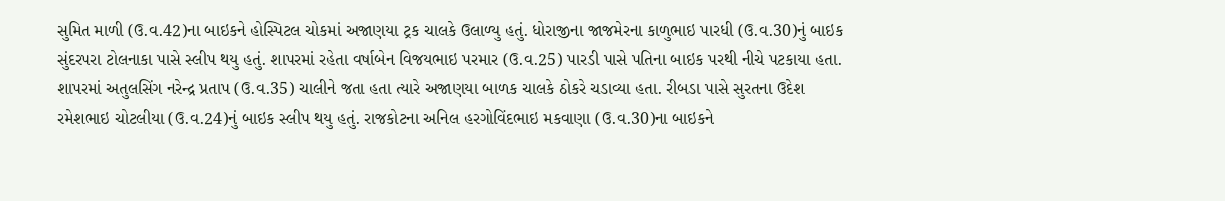સુમિત માળી (ઉ.વ.42)ના બાઇકને હોસ્પિટલ ચોકમાં અજાણયા ટ્રક ચાલકે ઉલાળ્યુ હતું. ધોરાજીના જાજમેરના કાળુભાઇ પારધી (ઉ.વ.30)નું બાઇક સુંદરપરા ટોલનાકા પાસે સ્લીપ થયુ હતું. શાપરમાં રહેતા વર્ષાબેન વિજયભાઇ પરમાર (ઉ.વ.25) પારડી પાસે પતિના બાઇક પરથી નીચે પટકાયા હતા.
શાપરમાં અતુલસિંગ નરેન્દ્ર પ્રતાપ (ઉ.વ.35) ચાલીને જતા હતા ત્યારે અજાણયા બાળક ચાલકે ઠોકરે ચડાવ્યા હતા. રીબડા પાસે સુરતના ઉદેશ રમેશભાઇ ચોટલીયા (ઉ.વ.24)નું બાઇક સ્લીપ થયુ હતું. રાજકોટના અનિલ હરગોવિંદભાઇ મકવાણા (ઉ.વ.30)ના બાઇકને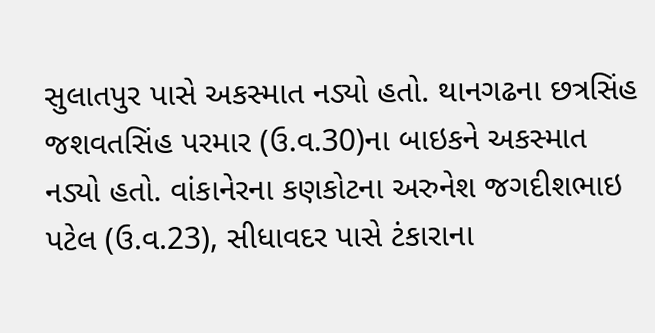સુલાતપુર પાસે અકસ્માત નડ્યો હતો. થાનગઢના છત્રસિંહ જશવતસિંહ પરમાર (ઉ.વ.30)ના બાઇકને અકસ્માત નડ્યો હતો. વાંકાનેરના કણકોટના અરુનેશ જગદીશભાઇ પટેલ (ઉ.વ.23), સીધાવદર પાસે ટંકારાના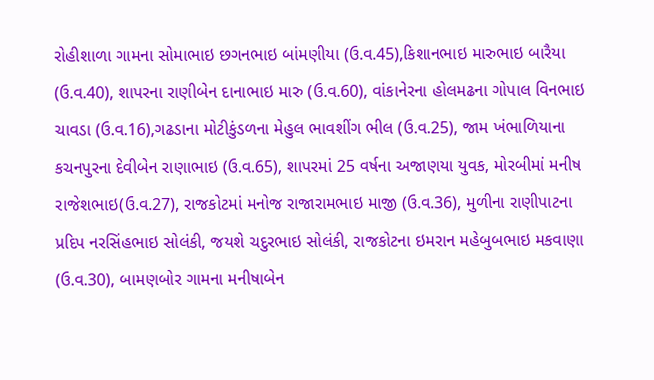રોહીશાળા ગામના સોમાભાઇ છગનભાઇ બાંમણીયા (ઉ.વ.45),કિશાનભાઇ મારુભાઇ બારૈયા (ઉ.વ.40), શાપરના રાણીબેન દાનાભાઇ મારુ (ઉ.વ.60), વાંકાનેરના હોલમઢના ગોપાલ વિનભાઇ ચાવડા (ઉ.વ.16),ગઢડાના મોટીકુંડળના મેહુલ ભાવશીંગ ભીલ (ઉ.વ.25), જામ ખંભાળિયાના કચનપુરના દેવીબેન રાણાભાઇ (ઉ.વ.65), શાપરમાં 25 વર્ષના અજાણયા યુવક, મોરબીમાં મનીષ રાજેશભાઇ(ઉ.વ.27), રાજકોટમાં મનોજ રાજારામભાઇ માજી (ઉ.વ.36), મુળીના રાણીપાટના પ્રદિપ નરસિંહભાઇ સોલંકી, જયશે ચદુરભાઇ સોલંકી, રાજકોટના ઇમરાન મહેબુબભાઇ મકવાણા (ઉ.વ.30), બામણબોર ગામના મનીષાબેન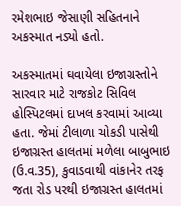રમેશભાઇ જેસાણી સહિતનાને અકસ્માત નડ્યો હતો.

અકસ્માતમાં ઘવાયેલા ઇજાગ્રસ્તોને સારવાર માટે રાજકોટ સિવિલ હોસ્પિટલમાં દાખલ કરવામાં આવ્યા હતા. જેમાં ટીલાળા ચોકડી પાસેથી ઇજાગ્રસ્ત હાલતમાં મળેલા બાબુભાઇ (ઉ.વ.35), કુવાડવાથી વાંકાનેર તરફ જતા રોડ પરથી ઇજાગ્રસ્ત હાલતમાં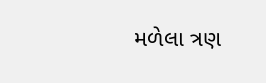મળેલા ત્રણ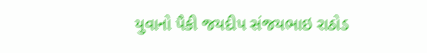યુવાનો પૈકી જયદીપ સંજયભાઇ રાઠોડ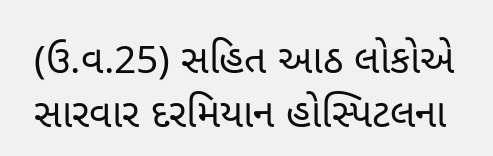(ઉ.વ.25) સહિત આઠ લોકોએ સારવાર દરમિયાન હોસ્પિટલના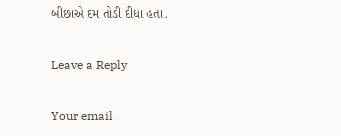બીછાએ દમ તોડી દીધા હતા.

Leave a Reply

Your email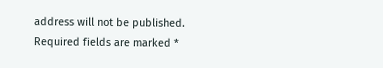address will not be published. Required fields are marked *